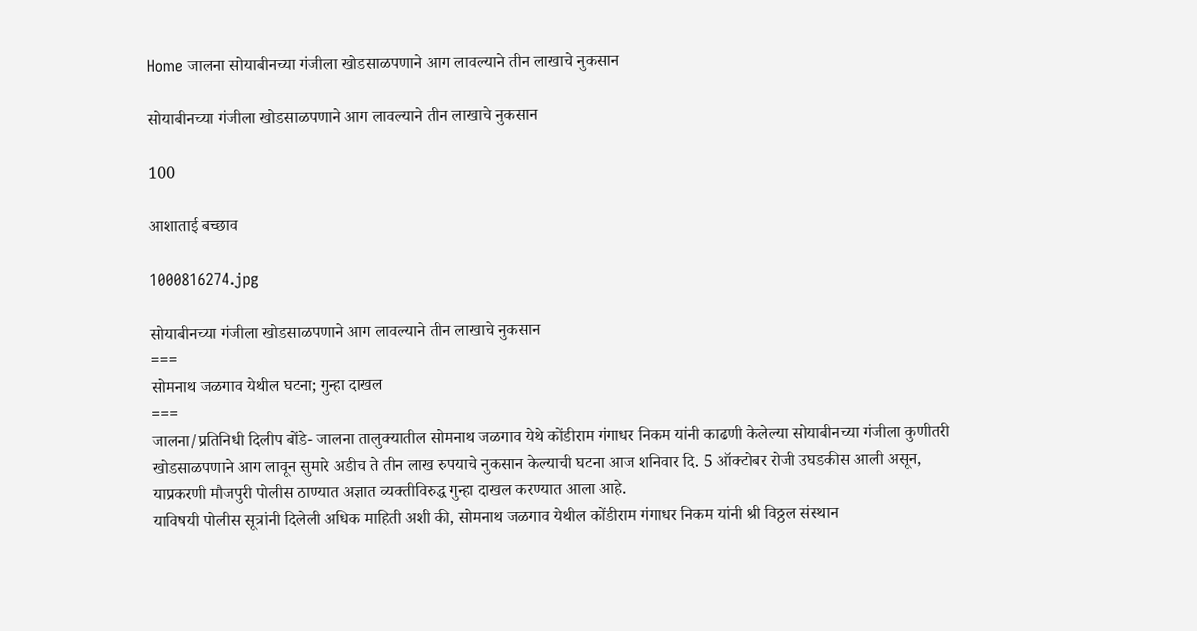Home जालना सोयाबीनच्या गंजीला खोडसाळपणाने आग लावल्याने तीन लाखाचे नुकसान

सोयाबीनच्या गंजीला खोडसाळपणाने आग लावल्याने तीन लाखाचे नुकसान

100

आशाताई बच्छाव

1000816274.jpg

सोयाबीनच्या गंजीला खोडसाळपणाने आग लावल्याने तीन लाखाचे नुकसान
===
सोमनाथ जळगाव येथील घटना; गुन्हा दाखल
===
जालना/प्रतिनिधी दिलीप बोंडे- जालना तालुक्यातील सोमनाथ जळगाव येथे कोंडीराम गंगाधर निकम यांनी काढणी केलेल्या सोयाबीनच्या गंजीला कुणीतरी खोडसाळपणाने आग लावून सुमारे अडीच ते तीन लाख रुपयाचे नुकसान केल्याची घटना आज शनिवार दि. 5 ऑक्टोबर रोजी उघडकीस आली असून, याप्रकरणी मौजपुरी पोलीस ठाण्यात अज्ञात व्यक्तीविरुद्ध गुन्हा दाखल करण्यात आला आहे.
याविषयी पोलीस सूत्रांनी दिलेली अधिक माहिती अशी की, सोमनाथ जळगाव येथील कोंडीराम गंगाधर निकम यांनी श्री विठ्ठल संस्थान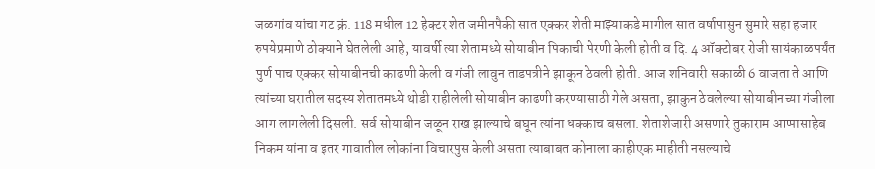जळगांव यांचा गट क्रं. 118 मधील 12 हेक्टर शेत जमीनपैकी सात एक्कर शेती माझ्याकडे मागील सात वर्षापासुन सुमारे सहा हजार रुपयेप्रमाणे ठोक्याने घेतलेली आहे, यावर्षी त्या शेतामध्ये सोयाबीन पिकाची पेरणी केली होती व दि. 4 ऑक्टोबर रोजी सायंकाळपर्यंत पुर्ण पाच एक्कर सोयाबीनची काढणी केली व गंजी लावुन ताडपत्रीने झाकून ठेवली होती. आज शनिवारी सकाळी 6 वाजता ते आणि त्यांच्या घरातील सदस्य शेतातमध्ये थोडी राहीलेली सोयाबीन काढणी करण्यासाठी गेले असता, झाकुन ठेवलेल्या सोयाबीनच्या गंजीला आग लागलेली दिसली. सर्व सोयाबीन जळून राख झाल्याचे बघून त्यांना धक्काच बसला. शेताशेजारी असणारे तुकाराम आप्पासाहेब निकम यांना व इतर गावातील लोकांना विचारपुस केली असता त्याबाबत कोनाला काहीएक माहीती नसल्याचे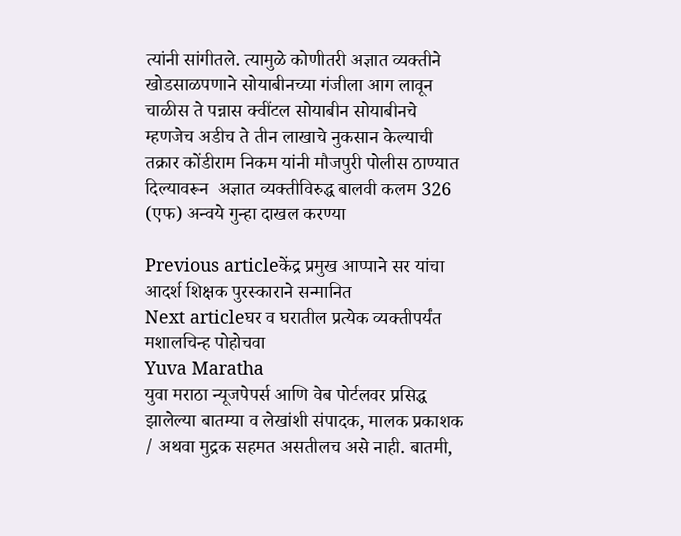त्यांनी सांगीतले. त्यामुळे कोणीतरी अज्ञात व्यक्तीने खोडसाळपणाने सोयाबीनच्या गंजीला आग लावून चाळीस ते पन्नास क्वींटल सोयाबीन सोयाबीनचे म्हणजेच अडीच ते तीन लाखाचे नुकसान केल्याची तक्रार कोंडीराम निकम यांनी मौजपुरी पोलीस ठाण्यात दिल्यावरून  अज्ञात व्यक्तीविरुद्ध बालवी कलम 326 (एफ) अन्वये गुन्हा दाखल करण्या

Previous articleकेंद्र प्रमुख आप्पाने सर यांचा आदर्श शिक्षक पुरस्काराने सन्मानित
Next articleघर व घरातील प्रत्येक व्यक्तीपर्यंत मशालचिन्ह पोहोचवा
Yuva Maratha
युवा मराठा न्यूजपेपर्स आणि वेब पोर्टलवर प्रसिद्ध झालेल्या बातम्या व लेखांशी संपादक, मालक प्रकाशक  / अथवा मुद्रक सहमत असतीलच असे नाही. बातमी,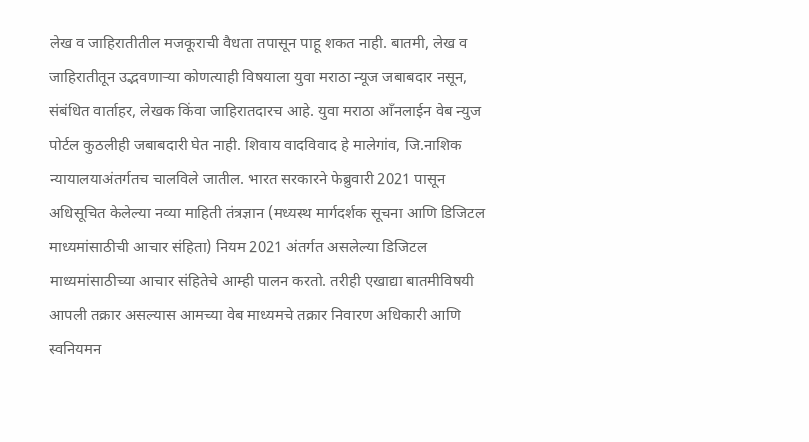लेख व जाहिरातीतील मजकूराची वैधता तपासून पाहू शकत नाही. बातमी, लेख व जाहिरातीतून उद्भवणाऱ्या कोणत्याही विषयाला युवा मराठा न्यूज जबाबदार नसून, संबंधित वार्ताहर, लेखक किंवा जाहिरातदारच आहे. युवा मराठा आँनलाईन वेब न्युज पोर्टल कुठलीही जबाबदारी घेत नाही. शिवाय वादविवाद हे मालेगांव, जि.नाशिक न्यायालयाअंतर्गतच चालविले जातील. भारत सरकारने फेब्रुवारी 2021 पासून अधिसूचित केलेल्या नव्या माहिती तंत्रज्ञान (मध्यस्थ मार्गदर्शक सूचना आणि डिजिटल माध्यमांसाठीची आचार संहिता) नियम 2021 अंतर्गत असलेल्या डिजिटल माध्यमांसाठीच्या आचार संहितेचे आम्ही पालन करतो. तरीही एखाद्या बातमीविषयी आपली तक्रार असल्यास आमच्या वेब माध्यमचे तक्रार निवारण अधिकारी आणि स्वनियमन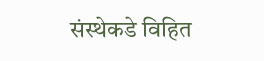संस्थेकडे विहित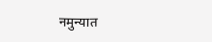नमुन्यात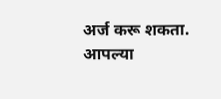अर्ज करू शकता. आपल्या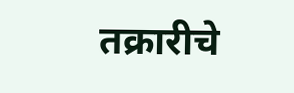तक्रारीचे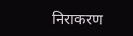निराकरण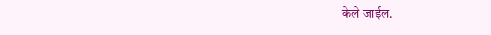केले जाईल.